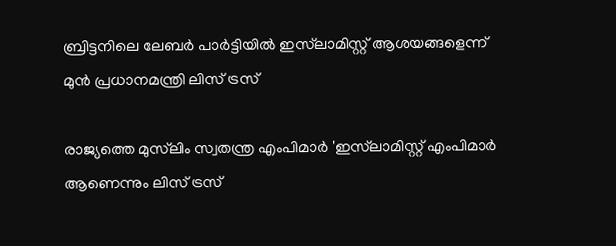ബ്രിട്ടനിലെ ലേബർ പാർട്ടിയിൽ ഇസ്‌ലാമിസ്റ്റ് ആശയങ്ങളെന്ന് മുൻ പ്രധാനമന്ത്രി ലിസ് ട്രസ്‌

രാജ്യത്തെ മുസ്‌ലിം സ്വതന്ത്ര എംപിമാർ 'ഇസ്‌ലാമിസ്റ്റ്‌ എംപിമാർ ആണെന്നും ലിസ് ട്രസ്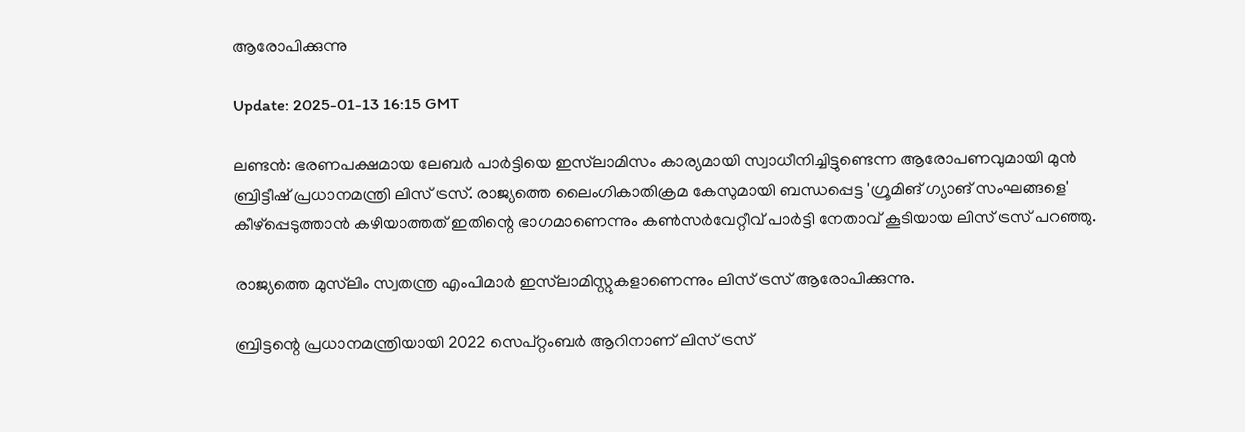ആരോപിക്കുന്നു

Update: 2025-01-13 16:15 GMT

ലണ്ടന്‍: ഭരണപക്ഷമായ ലേബർ പാർട്ടിയെ ഇസ്‌ലാമിസം കാര്യമായി സ്വാധീനിച്ചിട്ടുണ്ടെന്ന ആരോപണവുമായി മുന്‍ ബ്രിട്ടീഷ് പ്രധാനമന്ത്രി ലിസ് ട്രസ്. രാജ്യത്തെ ലൈംഗികാതിക്രമ കേസുമായി ബന്ധപ്പെട്ട 'ഗ്രൂമിങ് ഗ്യാങ് സംഘങ്ങളെ' കീഴ്പ്പെടുത്താന്‍ കഴിയാത്തത് ഇതിന്റെ ഭാഗമാണെന്നും കണ്‍സര്‍വേറ്റീവ് പാര്‍ട്ടി നേതാവ് കൂടിയായ ലിസ് ട്രസ് പറഞ്ഞു.

രാജ്യത്തെ മുസ്‌ലിം സ്വതന്ത്ര എംപിമാർ ഇസ്‌ലാമിസ്റ്റുകളാണെന്നും ലിസ് ട്രസ് ആരോപിക്കുന്നു.

ബ്രിട്ടന്റെ പ്രധാനമന്ത്രിയായി 2022 സെപ്റ്റംബര്‍ ആറിനാണ് ലിസ് ട്രസ്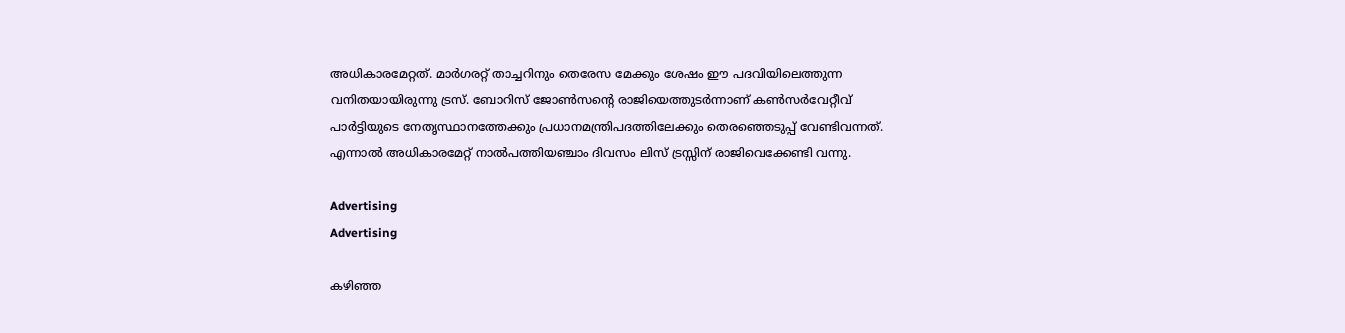അധികാരമേറ്റത്. മാര്‍ഗരറ്റ് താച്ചറിനും തെരേസ മേക്കും ശേഷം ഈ പദവിയിലെത്തുന്ന വനിതയായിരുന്നു ട്രസ്. ബോറിസ് ജോണ്‍സന്റെ രാജിയെത്തുടര്‍ന്നാണ് കണ്‍സര്‍വേറ്റീവ് പാര്‍ട്ടിയുടെ നേതൃസ്ഥാനത്തേക്കും പ്രധാനമന്ത്രിപദത്തിലേക്കും തെരഞ്ഞെടുപ്പ് വേണ്ടിവന്നത്. എന്നാല്‍ അധികാരമേറ്റ് നാൽപത്തിയഞ്ചാം ദിവസം ലിസ് ട്രസ്സിന് രാജിവെക്കേണ്ടി വന്നു.

Advertising
Advertising

കഴിഞ്ഞ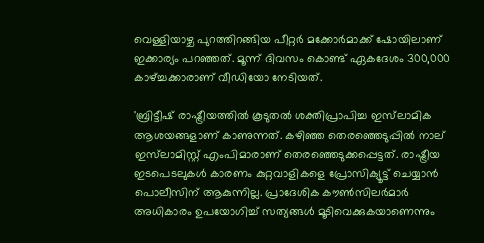വെള്ളിയാഴ്ച പുറത്തിറങ്ങിയ പീറ്റർ മക്കോർമാക്ക് ഷോയിലാണ് ഇക്കാര്യം പറഞ്ഞത്. മൂന്ന് ദിവസം കൊണ്ട് ഏകദേശം 300,000 കാഴ്ച്ചക്കാരാണ് വീഡിയോ നേടിയത്.

'ബ്രിട്ടീഷ് രാഷ്ട്രീയത്തിൽ കൂടുതൽ ശക്തിപ്രാപിച്ച ഇസ്‌ലാമിക ആശയങ്ങളാണ് കാണുന്നത്. കഴിഞ്ഞ തെരഞ്ഞെടുപ്പിൽ നാല് ഇസ്‌ലാമിസ്റ്റ് എംപിമാരാണ് തെരഞ്ഞെടുക്കപ്പെട്ടത്. രാഷ്ട്രീയ ഇടപെടലുകള്‍ കാരണം കുറ്റവാളികളെ പ്രോസിക്യൂട്ട് ചെയ്യാന്‍ പൊലീസിന് ആകുന്നില്ല. പ്രാദേശിക കൗൺസിലർമാർ അധികാരം ഉപയോഗിച്ച് സത്യങ്ങള്‍ മൂടിവെക്കുകയാണെന്നും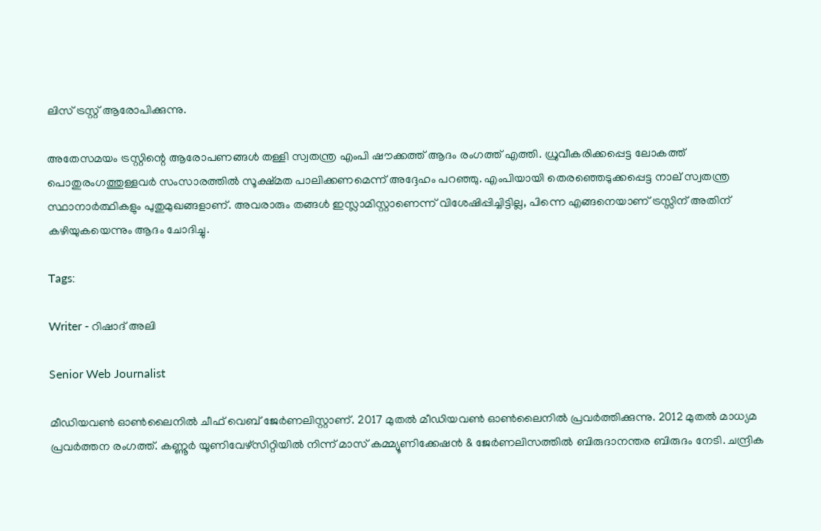ലിസ് ട്രസ്റ്റ് ആരോപിക്കുന്നു.

അതേസമയം ട്രസ്റ്റിന്റെ ആരോപണങ്ങള്‍ തള്ളി സ്വതന്ത്ര എംപി ഷൗക്കത്ത്‌ ആദം രംഗത്ത് എത്തി. ധ്രുവീകരിക്കപ്പെട്ട ലോകത്ത് പൊതുരംഗത്തുള്ളവര്‍ സംസാരത്തില്‍ സൂക്ഷ്മത പാലിക്കണമെന്ന് അദ്ദേഹം പറഞ്ഞു. എംപിയായി തെരഞ്ഞെടുക്കപ്പെട്ട നാല് സ്വതന്ത്ര സ്ഥാനാർത്ഥികളും പുതുമുഖങ്ങളാണ്. അവരാരും തങ്ങള്‍ ഇസ്ലാമിസ്റ്റാണെന്ന് വിശേഷിപ്പിച്ചിട്ടില്ല, പിന്നെ എങ്ങനെയാണ് ട്രസ്സിന് അതിന് കഴിയുകയെന്നും ആദം ചോദിച്ചു.

Tags:

Writer - റിഷാദ് അലി

Senior Web Journalist

മീഡിയവൺ ഓൺലൈനിൽ ചീഫ് വെബ് ജേർണലിസ്റ്റാണ്. 2017 മുതൽ മീഡിയവൺ ഓൺലൈനിൽ പ്രവർത്തിക്കുന്നു. 2012 മുതൽ മാധ്യമ പ്രവർത്തന രംഗത്ത്. കണ്ണൂര്‍ യൂണിവേഴ്‌സിറ്റിയിൽ നിന്ന് മാസ് കമ്മ്യൂണിക്കേഷന്‍ & ജേര്‍ണലിസത്തില്‍ ബിരുദാനന്തര ബിരുദം നേടി. ചന്ദ്രിക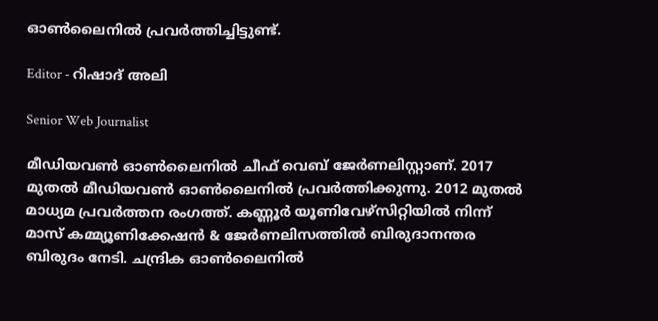ഓണ്‍ലൈനില്‍ പ്രവര്‍ത്തിച്ചിട്ടുണ്ട്.

Editor - റിഷാദ് അലി

Senior Web Journalist

മീഡിയവൺ ഓൺലൈനിൽ ചീഫ് വെബ് ജേർണലിസ്റ്റാണ്. 2017 മുതൽ മീഡിയവൺ ഓൺലൈനിൽ പ്രവർത്തിക്കുന്നു. 2012 മുതൽ മാധ്യമ പ്രവർത്തന രംഗത്ത്. കണ്ണൂര്‍ യൂണിവേഴ്‌സിറ്റിയിൽ നിന്ന് മാസ് കമ്മ്യൂണിക്കേഷന്‍ & ജേര്‍ണലിസത്തില്‍ ബിരുദാനന്തര ബിരുദം നേടി. ചന്ദ്രിക ഓണ്‍ലൈനില്‍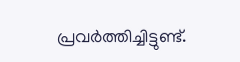പ്രവര്‍ത്തിച്ചിട്ടുണ്ട്.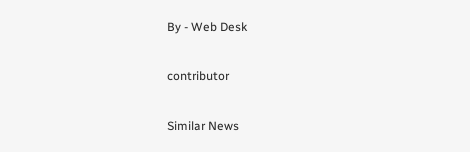By - Web Desk

contributor

Similar News